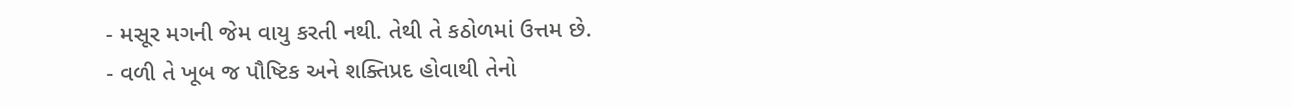- મસૂર મગની જેમ વાયુ કરતી નથી. તેથી તે કઠોળમાં ઉત્તમ છે.
- વળી તે ખૂબ જ પૌષ્ટિક અને શક્તિપ્રદ હોવાથી તેનો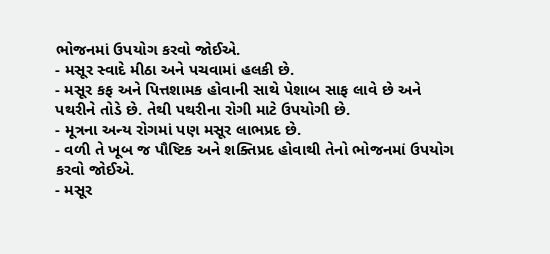ભોજનમાં ઉપયોગ કરવો જોઈએ.
- મસૂર સ્વાદે મીઠા અને પચવામાં હલકી છે.
- મસૂર કફ અને પિત્તશામક હોવાની સાથે પેશાબ સાફ લાવે છે અને પથરીને તોડે છે. તેથી પથરીના રોગી માટે ઉપયોગી છે.
- મૂત્રના અન્ય રોગમાં પણ મસૂર લાભપ્રદ છે.
- વળી તે ખૂબ જ પૌષ્ટિક અને શક્તિપ્રદ હોવાથી તેનો ભોજનમાં ઉપયોગ કરવો જોઈએ.
- મસૂર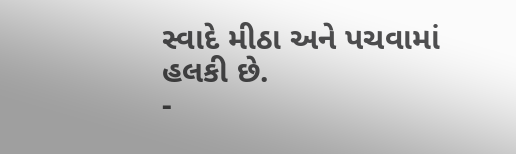સ્વાદે મીઠા અને પચવામાં હલકી છે.
-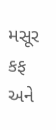મસૂર કફ અને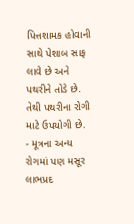પિત્તશામક હોવાની સાથે પેશાબ સાફ લાવે છે અને પથરીને તોડે છે. તેથી પથરીના રોગી માટે ઉપયોગી છે.
- મૂત્રના અન્ય રોગમાં પણ મસૂર લાભપ્રદ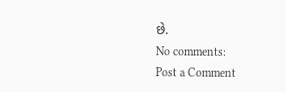છે.
No comments:
Post a Comment